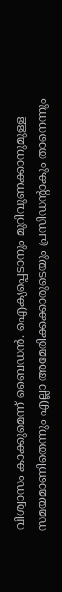വിശ്വാസം കാക്കുമെന്ന് ബൈഡന്‍. ഐക്യപ്പെടാനും മുറിവുണക്കാനുമുള്ള സമയമാണിതെന്നും എല്ലാ അമേരിക്കക്കാരുടെയും പ്രസിഡന്‍റാകും താനെന്നും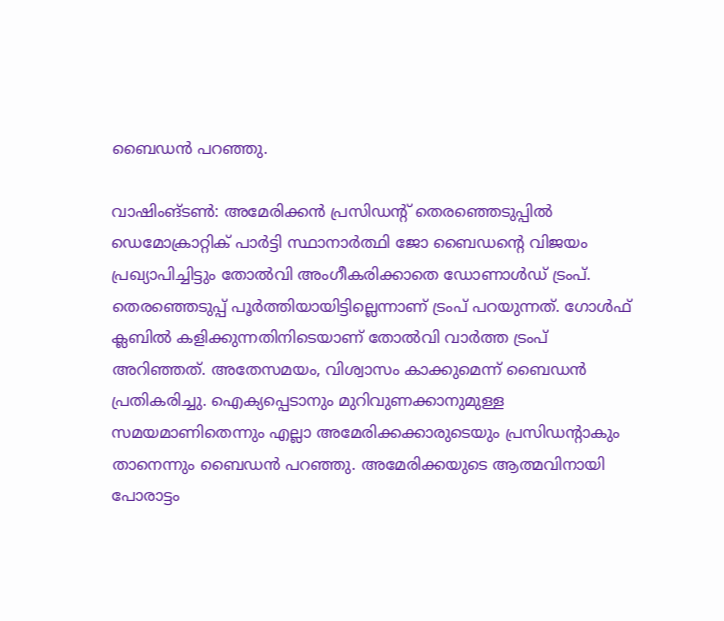ബൈഡന്‍ പറഞ്ഞു.

വാഷിംങ്ടണ്‍: അമേരിക്കന്‍ പ്രസിഡന്‍റ് തെരഞ്ഞെടുപ്പില്‍ ഡെമോക്രാറ്റിക് പാര്‍ട്ടി സ്ഥാനാര്‍ത്ഥി ജോ ബൈഡന്‍റെ വിജയം പ്രഖ്യാപിച്ചിട്ടും തോല്‍വി അംഗീകരിക്കാതെ ഡോണാള്‍ഡ് ട്രംപ്. തെരഞ്ഞെടുപ്പ് പൂര്‍ത്തിയായിട്ടില്ലെന്നാണ് ട്രംപ് പറയുന്നത്. ഗോള്‍ഫ് ക്ലബില്‍ കളിക്കുന്നതിനിടെയാണ് തോല്‍വി വാര്‍ത്ത ട്രംപ് അറിഞ്ഞത്. അതേസമയം, വിശ്വാസം കാക്കുമെന്ന് ബൈഡന്‍ പ്രതികരിച്ചു. ഐക്യപ്പെടാനും മുറിവുണക്കാനുമുള്ള സമയമാണിതെന്നും എല്ലാ അമേരിക്കക്കാരുടെയും പ്രസിഡന്‍റാകും താനെന്നും ബൈഡന്‍ പറഞ്ഞു. അമേരിക്കയുടെ ആത്മവിനായി പോരാട്ടം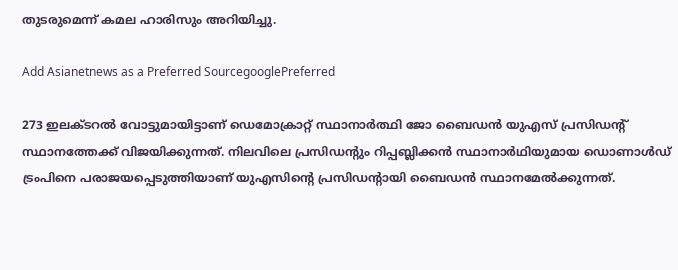തുടരുമെന്ന് കമല ഹാരിസും അറിയിച്ചു.

Add Asianetnews as a Preferred SourcegooglePreferred

273 ഇലക്ടറല്‍ വോട്ടുമായിട്ടാണ് ഡെമോക്രാറ്റ് സ്ഥാനാര്‍ത്ഥി ജോ ബൈഡന്‍ യുഎസ് പ്രസിഡന്‍റ് സ്ഥാനത്തേക്ക് വിജയിക്കുന്നത്. നിലവിലെ പ്രസിഡന്റും റിപ്പബ്ലിക്കന്‍ സ്ഥാനാര്‍ഥിയുമായ ഡൊണാള്‍ഡ് ട്രംപിനെ പരാജയപ്പെടുത്തിയാണ് യുഎസിന്‍റെ പ്രസിഡന്റായി ബൈഡന്‍ സ്ഥാനമേല്‍ക്കുന്നത്.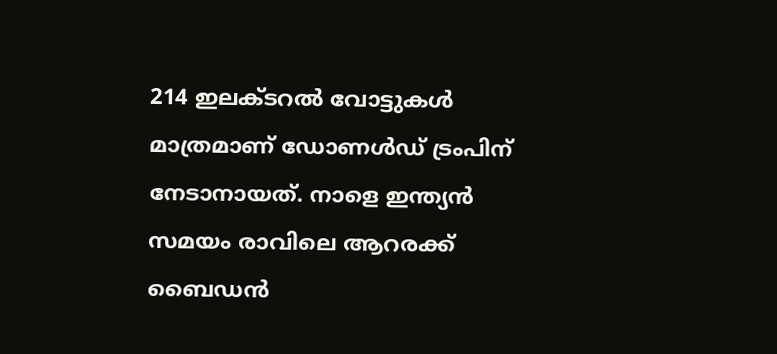214 ഇലക്ടറല്‍ വോട്ടുകള്‍ മാത്രമാണ് ഡോണള്‍ഡ് ട്രംപിന് നേടാനായത്. നാളെ ഇന്ത്യന്‍ സമയം രാവിലെ ആറരക്ക് ബൈഡന്‍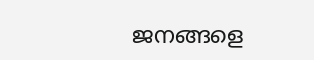ജനങ്ങളെ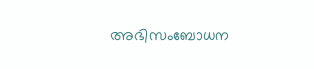അഭിസംബോധന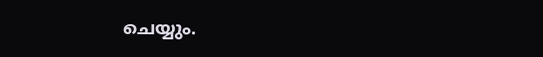ചെയ്യും.